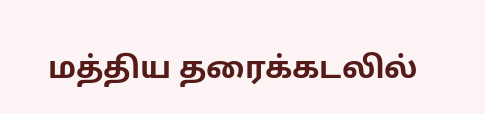மத்திய தரைக்கடலில்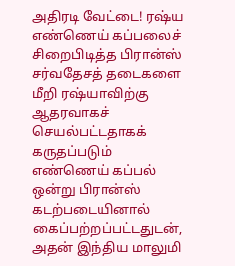அதிரடி வேட்டை! ரஷ்ய எண்ணெய் கப்பலைச் சிறைபிடித்த பிரான்ஸ்
சர்வதேசத் தடைகளை மீறி ரஷ்யாவிற்கு ஆதரவாகச் செயல்பட்டதாகக் கருதப்படும் எண்ணெய் கப்பல் ஒன்று பிரான்ஸ் கடற்படையினால் கைப்பற்றப்பட்டதுடன், அதன் இந்திய மாலுமி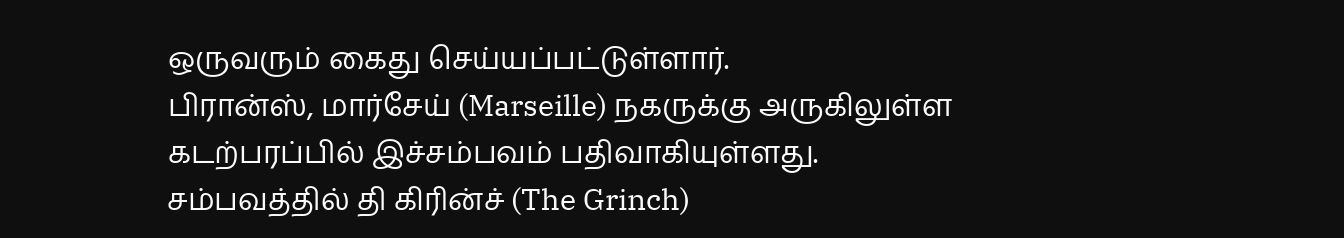ஒருவரும் கைது செய்யப்பட்டுள்ளார்.
பிரான்ஸ், மார்சேய் (Marseille) நகருக்கு அருகிலுள்ள கடற்பரப்பில் இச்சம்பவம் பதிவாகியுள்ளது.
சம்பவத்தில் தி கிரின்ச் (The Grinch)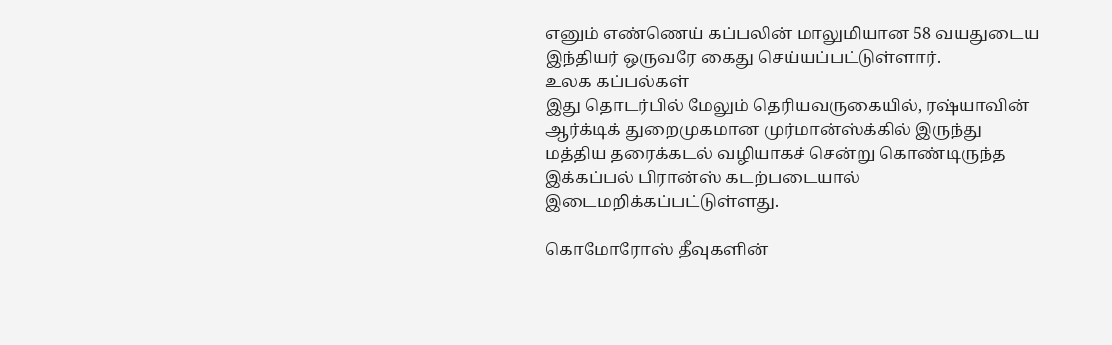எனும் எண்ணெய் கப்பலின் மாலுமியான 58 வயதுடைய இந்தியர் ஒருவரே கைது செய்யப்பட்டுள்ளார்.
உலக கப்பல்கள்
இது தொடர்பில் மேலும் தெரியவருகையில், ரஷ்யாவின் ஆர்க்டிக் துறைமுகமான முர்மான்ஸ்க்கில் இருந்து மத்திய தரைக்கடல் வழியாகச் சென்று கொண்டிருந்த இக்கப்பல் பிரான்ஸ் கடற்படையால் இடைமறிக்கப்பட்டுள்ளது.

கொமோரோஸ் தீவுகளின்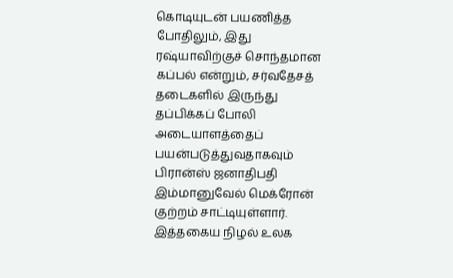கொடியுடன் பயணித்த போதிலும், இது ரஷ்யாவிற்குச் சொந்தமான கப்பல் என்றும், சர்வதேசத் தடைகளில் இருந்து தப்பிக்கப் போலி அடையாளத்தைப் பயன்படுத்துவதாகவும் பிரான்ஸ் ஜனாதிபதி இம்மானுவேல் மெக்ரோன் குற்றம் சாட்டியுள்ளார்.
இத்தகைய நிழல் உலக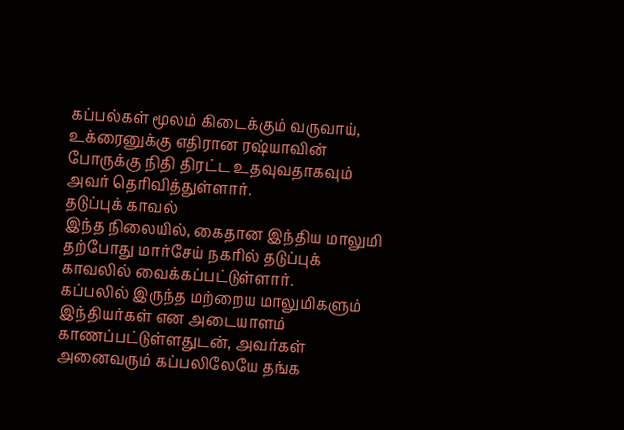கப்பல்கள் மூலம் கிடைக்கும் வருவாய், உக்ரைனுக்கு எதிரான ரஷ்யாவின் போருக்கு நிதி திரட்ட உதவுவதாகவும் அவர் தெரிவித்துள்ளார்.
தடுப்புக் காவல்
இந்த நிலையில், கைதான இந்திய மாலுமி தற்போது மார்சேய் நகரில் தடுப்புக் காவலில் வைக்கப்பட்டுள்ளார்.
கப்பலில் இருந்த மற்றைய மாலுமிகளும் இந்தியர்கள் என அடையாளம் காணப்பட்டுள்ளதுடன், அவர்கள் அனைவரும் கப்பலிலேயே தங்க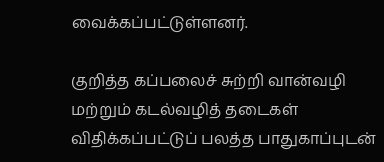வைக்கப்பட்டுள்ளனர்.

குறித்த கப்பலைச் சுற்றி வான்வழி மற்றும் கடல்வழித் தடைகள் விதிக்கப்பட்டுப் பலத்த பாதுகாப்புடன்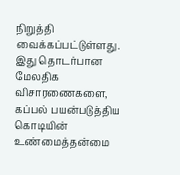நிறுத்தி வைக்கப்பட்டுள்ளது.
இது தொடர்பான மேலதிக விசாரணைகளை, கப்பல் பயன்படுத்திய கொடியின் உண்மைத்தன்மை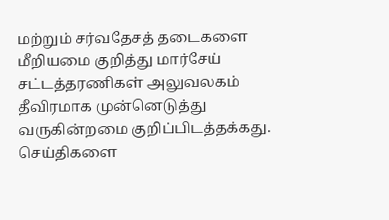மற்றும் சர்வதேசத் தடைகளை மீறியமை குறித்து மார்சேய் சட்டத்தரணிகள் அலுவலகம் தீவிரமாக முன்னெடுத்து வருகின்றமை குறிப்பிடத்தக்கது.
செய்திகளை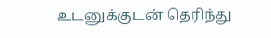உடனுக்குடன் தெரிந்து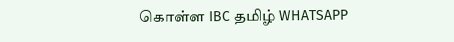கொள்ள IBC தமிழ் WHATSAPP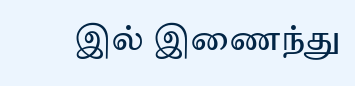இல் இணைந்து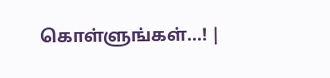கொள்ளுங்கள்...! |